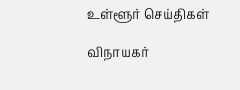உள்ளூர் செய்திகள்

விநாயகர்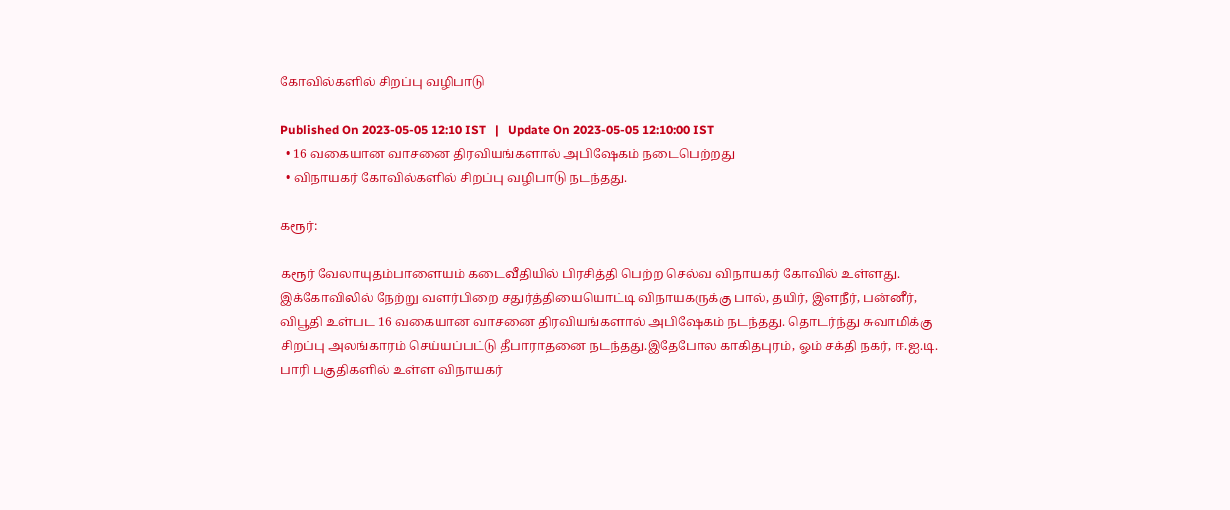கோவில்களில் சிறப்பு வழிபாடு

Published On 2023-05-05 12:10 IST   |   Update On 2023-05-05 12:10:00 IST
  • 16 வகையான வாசனை திரவியங்களால் அபிஷேகம் நடைபெற்றது
  • விநாயகர் கோவில்களில் சிறப்பு வழிபாடு நடந்தது.

கரூர்:

கரூர் வேலாயுதம்பாளையம் கடைவீதியில் பிரசித்தி பெற்ற செல்வ விநாயகர் கோவில் உள்ளது. இக்கோவிலில் நேற்று வளர்பிறை சதுர்த்தியையொட்டி விநாயகருக்கு பால், தயிர், இளநீர், பன்னீர், விபூதி உள்பட 16 வகையான வாசனை திரவியங்களால் அபிஷேகம் நடந்தது. தொடர்ந்து சுவாமிக்கு சிறப்பு அலங்காரம் செய்யப்பட்டு தீபாராதனை நடந்தது.இதேபோல காகிதபுரம், ஓம் சக்தி நகர், ஈ.ஐ.டி. பாரி பகுதிகளில் உள்ள விநாயகர்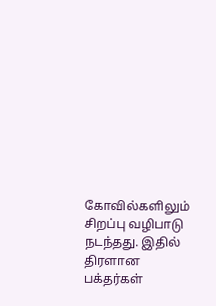கோவில்களிலும் சிறப்பு வழிபாடு நடந்தது. இதில் திரளான பக்தர்கள்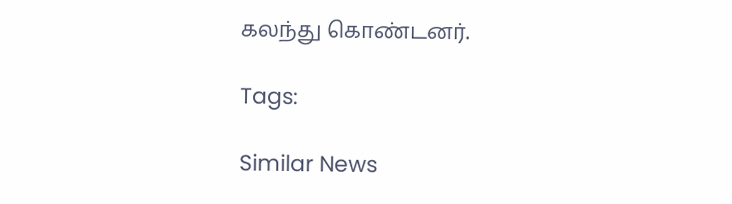கலந்து கொண்டனர்.

Tags:

Similar News